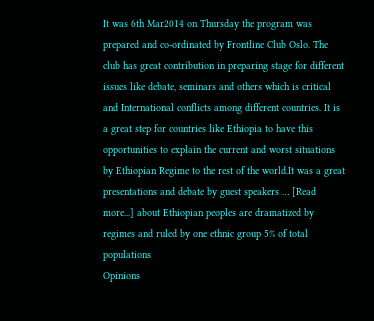It was 6th Mar2014 on Thursday the program was prepared and co-ordinated by Frontline Club Oslo. The club has great contribution in preparing stage for different issues like debate, seminars and others which is critical and International conflicts among different countries. It is a great step for countries like Ethiopia to have this opportunities to explain the current and worst situations by Ethiopian Regime to the rest of the world.It was a great presentations and debate by guest speakers … [Read more...] about Ethiopian peoples are dramatized by regimes and ruled by one ethnic group 5% of total populations
Opinions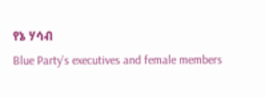የኔ ሃሳብ
Blue Party’s executives and female members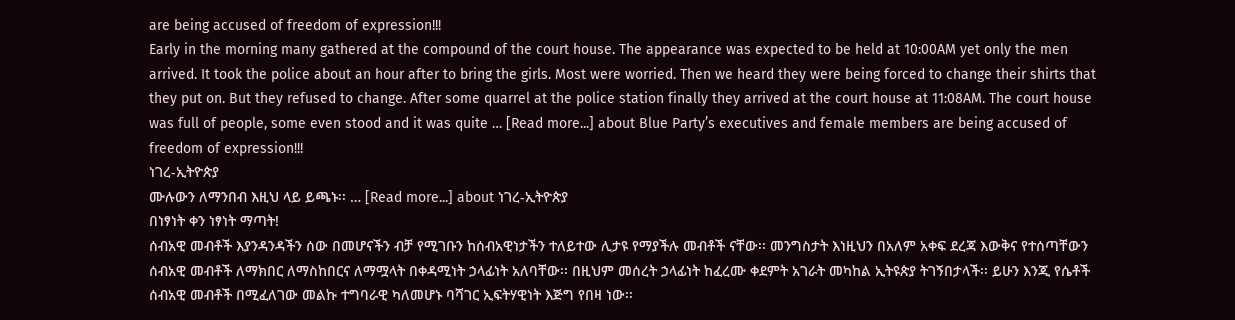are being accused of freedom of expression!!!
Early in the morning many gathered at the compound of the court house. The appearance was expected to be held at 10:00AM yet only the men arrived. It took the police about an hour after to bring the girls. Most were worried. Then we heard they were being forced to change their shirts that they put on. But they refused to change. After some quarrel at the police station finally they arrived at the court house at 11:08AM. The court house was full of people, some even stood and it was quite … [Read more...] about Blue Party’s executives and female members are being accused of freedom of expression!!!
ነገረ-ኢትዮጵያ
ሙሉውን ለማንበብ እዚህ ላይ ይጫኑ፡፡ … [Read more...] about ነገረ-ኢትዮጵያ
በነፃነት ቀን ነፃነት ማጣት!
ሰብአዊ መብቶች እያንዳንዳችን ሰው በመሆናችን ብቻ የሚገቡን ከሰብአዊነታችን ተለይተው ሊታዩ የማያችሉ መብቶች ናቸው፡፡ መንግስታት እነዚህን በአለም አቀፍ ደረጃ እውቅና የተሰጣቸውን ሰብአዊ መብቶች ለማክበር ለማስከበርና ለማሟላት በቀዳሚነት ኃላፊነት አለባቸው፡፡ በዚህም መሰረት ኃላፊነት ከፈረሙ ቀደምት አገራት መካከል ኢትዩጵያ ትገኝበታላች፡፡ ይሁን እንጂ የሴቶች ሰብአዊ መብቶች በሚፈለገው መልኩ ተግባራዊ ካለመሆኑ ባሻገር ኢፍትሃዊነት እጅግ የበዛ ነው፡፡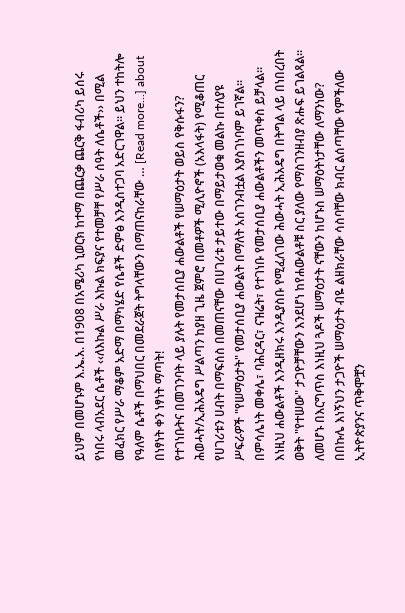ይህም በመሆኑም እ.ኤ.አ. በ1908 በአሜሪካ ኒወርክ ከተማ በጨርቃ ጨርቅ ፋብሪካ ይሰሩ የነበሩ ላብአደር ሴቶች ‹‹ለእኩል ሥራ እኩል ክፍያና የተመቻቸ የሥራ ሰዓት ለሴቶች›› በሚል መፈክር የሥራ ማቆም አድማ በማካሄድ የሴቶች ድምፅ እንዲስተጋባ አድርገዋል፡፡ ይህን ተከትሎ የዓለም ሴቶች በማህበር በመደራጀት ትግላቸውን በማጠናከራቸው … [Read more...] about በነፃነት ቀን ነፃነት ማጣት!
የተገነቡትና በመገንባት ላይ ያሉት የመታሰቢያ ሐውልቶች የሠማዕታት ወይስ የቅሱፋን?
ሕወሓት/ኢሕአዴግ ሥልጣን ከያዘ ጊዜ ጀምሮ በመቶዎች ሚሊዮኖች (አእላፋት) የሚቆጠር የሀገሪቱን ሀብት በማፍሰስ በመጠናቸው በሀገሪቱ ታይተው በማይታወቁ መልኩ በተለያዩ ሥፍራዎች "የሠማዕታት" የመታሰቢያ ሐውልት በማለት አስገንብቷል እያስገነባም ይገኛል፡፡ በምሳሌነት መቀሌ፣ ባሕርዳር፣ ናዝሬት፣ የተገነቡ የመታሰቢያ ሐውልቶችን መጥቀስ ይቻላል፡፡ እነዚህ ሐውልቶች እንዲዘክሩ እንዲያስቡ የሚፈለገው ሕውሓት ኢሕአዴግ በትግል ላይ በነበረበት ወቅት "የተሠው" ታጋዮቻቸውን እንደሆነ ከየሐውልቶቹ ስር ያለው የማስገንዘብያ ጽሑፍ ይገልጻል፡፡ ለመሆኑ በእርግጥስ እነዚህ ጓዶች ሠማዕታት ናቸውን ከሆኑስ ሠማዕትነታቸው ለማንነው? በበኩሌ እነኝህን ታጋዮች ሠማዕታት ብዬ ልዘክራቸው ሳስባቸው ክብር ልሰጣቸው የምችለው ኢትዮጵያንና ጥቅሞቿን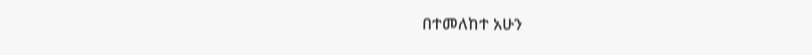በተመለከተ አሁን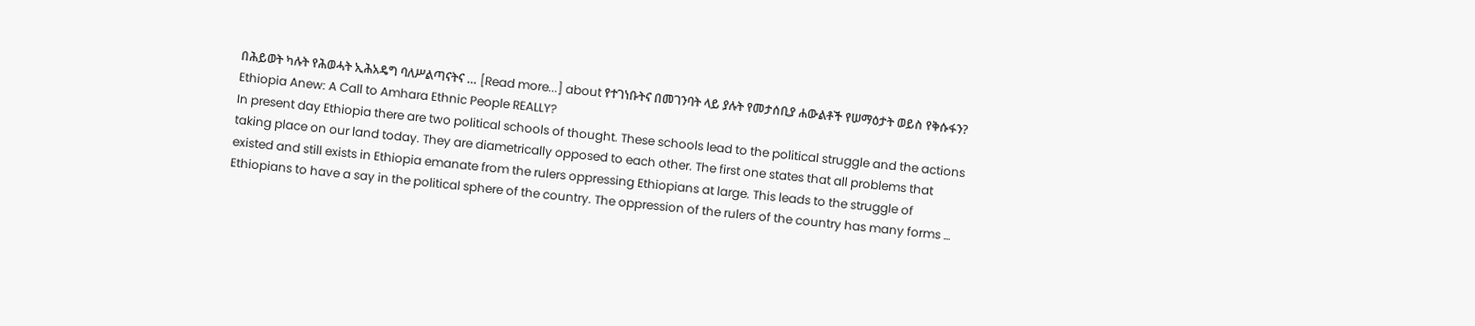በሕይወት ካሉት የሕወሓት ኢሕአዴግ ባለሥልጣናትና … [Read more...] about የተገነቡትና በመገንባት ላይ ያሉት የመታሰቢያ ሐውልቶች የሠማዕታት ወይስ የቅሱፋን?
Ethiopia Anew: A Call to Amhara Ethnic People REALLY?
In present day Ethiopia there are two political schools of thought. These schools lead to the political struggle and the actions taking place on our land today. They are diametrically opposed to each other. The first one states that all problems that existed and still exists in Ethiopia emanate from the rulers oppressing Ethiopians at large. This leads to the struggle of Ethiopians to have a say in the political sphere of the country. The oppression of the rulers of the country has many forms …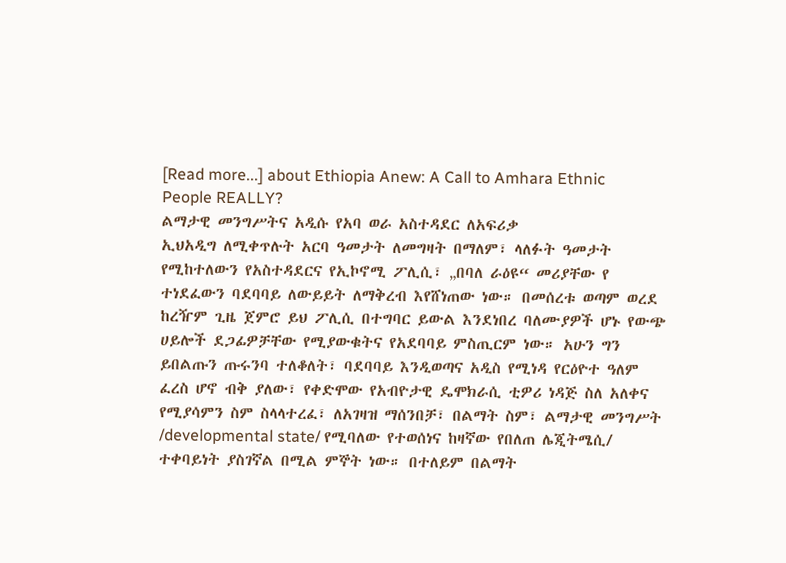[Read more...] about Ethiopia Anew: A Call to Amhara Ethnic People REALLY?
ልማታዊ መንግሥትና አዲሱ የአባ ወራ አስተዳደር ለአፍሪቃ
ኢህአዲግ ለሚቀጥሉት አርባ ዓመታት ለመግዛት በማለም፣ ላለፉት ዓመታት የሚከተለውን የአስተዳደርና የኢኮኖሚ ፖሊሲ፣ „በባለ ራዕዩ“ መሪያቸው የ ተነደፈውን ባደባባይ ለውይይት ለማቅረብ እየሸነጠው ነው። በመሰረቱ ወጣም ወረደ ከረዥም ጊዜ ጀምሮ ይህ ፖሊሲ በተግባር ይውል እንደነበረ ባለሙያዎች ሆኑ የውጭ ሀይሎች ደጋፊዎቻቸው የሚያውቁትና የአደባባይ ምስጢርም ነው። አሁን ግን ይበልጡን ጡሩንባ ተለቆለት፣ ባደባባይ እንዲወጣና አዲስ የሚነዳ የርዕዮተ ዓለም ፈረስ ሆኖ ብቅ ያለው፣ የቀድሞው የአብዮታዊ ዴሞክራሲ ቲዎሪ ነዳጅ ስለ አለቀና የሚያሳምን ስም ስላላተረፈ፣ ለአገዛዝ ማሰንበቻ፣ በልማት ስም፣ ልማታዊ መንግሥት /developmental state/ የሚባለው የተወሰነና ከዛኛው የበለጠ ሌጂትሜሲ/ ተቀባይነት ያስገኛል በሚል ምኞት ነው። በተለይም በልማት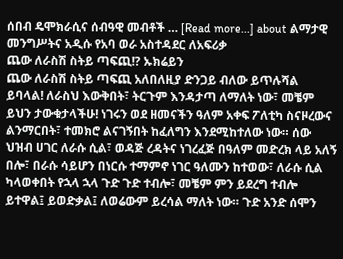ሰበብ ዴሞክራሲና ሰብዓዊ መብቶች … [Read more...] about ልማታዊ መንግሥትና አዲሱ የአባ ወራ አስተዳደር ለአፍሪቃ
ጨው ለራስሽ ስትይ ጣፍጪ!? ኡክሬይን
ጨው ለራስሽ ስትይ ጣፍጪ አለበለዚያ ድንጋይ ብለው ይጥሉሻል ይባላል! ለራስህ እውቅበት፣ ትርጉም እንዳታጣ ለማለት ነው፣ መቼም ይህን ታውቁታላችሁ! ነገሩን ወደ ዘመናችን ዓለም አቀፍ ፖለቲካ ስናዞረውና ልንማርበት፣ ተመክሮ ልናገኝበት ከፈለግን እንደሚከተለው ነው። ሰው ህዝብ ሀገር ለራሱ ሲል፣ ወዳጅ ረዳትና ነገረፈጅ በዓለም መድረክ ላይ አለኝ በሎ፣ በራሱ ሳይሆን በነርሱ ተማምኖ ነገር ዓለሙን ከተወው፣ ለራሱ ሲል ካላወቀበት የኋላ ኋላ ጉድ ጉድ ተብሎ፣ መቼም ምን ይደረግ ተብሎ ይተዋል፤ ይወድቃል፤ ለወሬውም ይረሳል ማለት ነው። ጉድ አንድ ሰሞን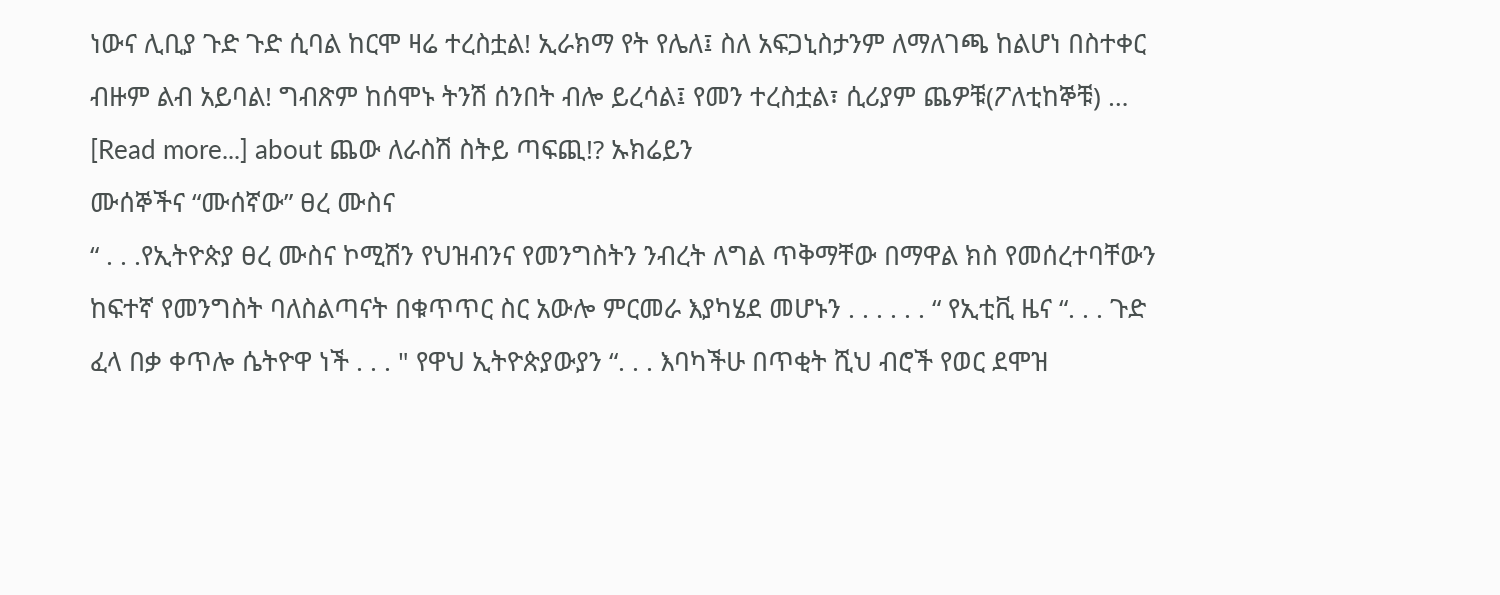ነውና ሊቢያ ጉድ ጉድ ሲባል ከርሞ ዛሬ ተረስቷል! ኢራክማ የት የሌለ፤ ስለ አፍጋኒስታንም ለማለገጫ ከልሆነ በስተቀር ብዙም ልብ አይባል! ግብጽም ከሰሞኑ ትንሽ ሰንበት ብሎ ይረሳል፤ የመን ተረስቷል፣ ሲሪያም ጨዎቹ(ፖለቲከኞቹ) … [Read more...] about ጨው ለራስሽ ስትይ ጣፍጪ!? ኡክሬይን
ሙሰኞችና “ሙሰኛው” ፀረ ሙስና
“ . . .የኢትዮጵያ ፀረ ሙስና ኮሚሽን የህዝብንና የመንግስትን ንብረት ለግል ጥቅማቸው በማዋል ክስ የመሰረተባቸውን ከፍተኛ የመንግስት ባለስልጣናት በቁጥጥር ስር አውሎ ምርመራ እያካሄደ መሆኑን . . . . . . “ የኢቲቪ ዜና “. . . ጉድ ፈላ በቃ ቀጥሎ ሴትዮዋ ነች . . . " የዋህ ኢትዮጵያውያን “. . . እባካችሁ በጥቂት ሺህ ብሮች የወር ደሞዝ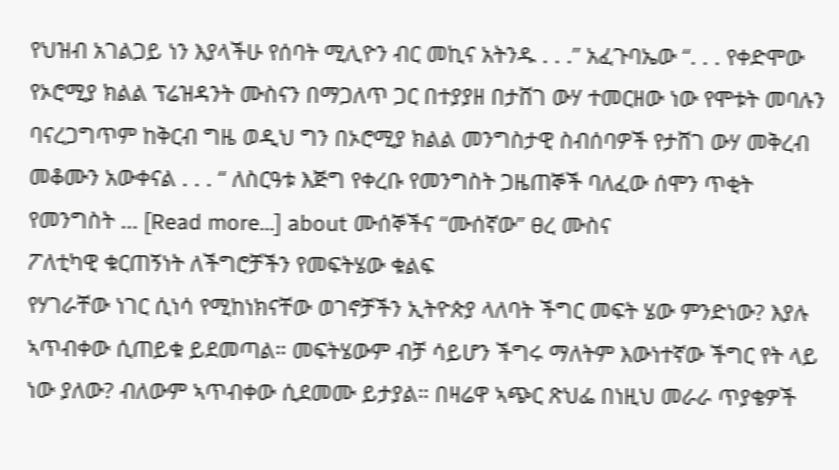የህዝብ አገልጋይ ነን እያላችሁ የሰባት ሚሊዮን ብር መኪና አትንዱ . . .” አፈጉባኤው “. . . የቀድሞው የኦሮሚያ ክልል ፕሬዝዳንት ሙስናን በማጋለጥ ጋር በተያያዘ በታሸገ ውሃ ተመርዘው ነው የሞቱት መባሉን ባናረጋግጥም ከቅርብ ግዜ ወዲህ ግን በኦሮሚያ ክልል መንግስታዊ ስብሰባዎች የታሸገ ውሃ መቅረብ መቆሙን አውቀናል . . . “ ለስርዓቱ እጅግ የቀረቡ የመንግስት ጋዜጠኞች ባለፈው ሰሞን ጥቂት የመንግስት … [Read more...] about ሙሰኞችና “ሙሰኛው” ፀረ ሙስና
ፖለቲካዊ ቁርጠኝነት ለችግሮቻችን የመፍትሄው ቁልፍ
የሃገራቸው ነገር ሲነሳ የሚከነክናቸው ወገኖቻችን ኢትዮጵያ ላለባት ችግር መፍት ሄው ምንድነው? እያሉ ኣጥብቀው ሲጠይቁ ይደመጣል። መፍትሄውም ብቻ ሳይሆን ችግሩ ማለትም እውነተኛው ችግር የት ላይ ነው ያለው? ብለውም ኣጥብቀው ሲደመሙ ይታያል። በዛሬዋ ኣጭር ጽህፌ በነዚህ መራራ ጥያቄዎች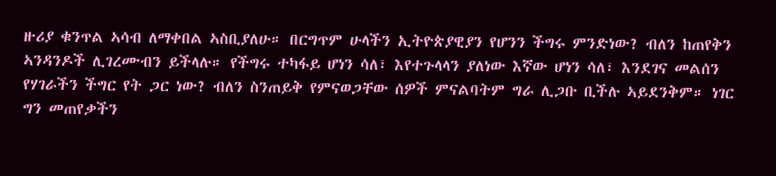ዙሪያ ቁንጥል ኣሳብ ለማቀበል ኣስቢያለሁ። በርግጥም ሁላችን ኢትዮጵያዊያን የሆንን ችግሩ ምንድነው? ብለን ከጠየቅን ኣንዳንዶች ሊገረሙብን ይችላሉ። የችግሩ ተካፋይ ሆነን ሳለ፣ እየተጉላላን ያለነው እኛው ሆነን ሳለ፣ እንደገና መልሰን የሃገራችን ችግር የት ጋር ነው? ብለን ስንጠይቅ የምናወጋቸው ሰዎች ምናልባትም ግራ ሊጋቡ ቢችሉ ኣይደንቅም። ነገር ግን መጠየቃችን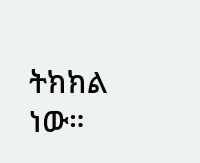ትክክል ነው።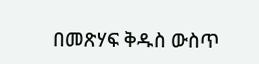በመጽሃፍ ቅዱስ ውስጥ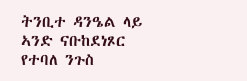ትንቢተ ዳንዔል ላይ ኣንድ ናቡከደነጾር የተባለ ንጉስ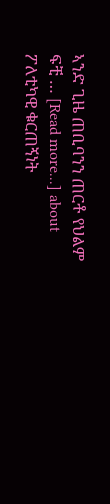ኣንድ ጊዜ ጠቢባንን ጠርቶ የህልም ፍቺ … [Read more...] about ፖለቲካዊ ቁርጠኝነት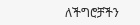ለችግሮቻችን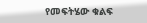የመፍትሄው ቁልፍ